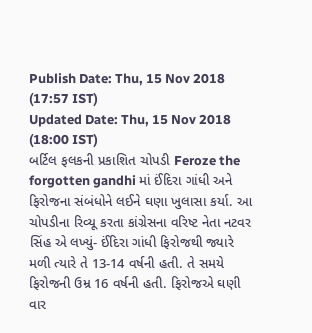Publish Date: Thu, 15 Nov 2018 (17:57 IST)
Updated Date: Thu, 15 Nov 2018 (18:00 IST)
બર્ટિલ ફલકની પ્રકાશિત ચોપડી Feroze the forgotten gandhi માં ઈંદિરા ગાંધી અને ફિરોજના સંબંધોને લઈને ઘણા ખુલાસા કર્યા. આ ચોપડીના રિવ્યૂ કરતા કાંગ્રેસના વરિષ્ટ નેતા નટવર સિંહ એ લખ્યું- ઈંદિરા ગાંધી ફિરોજથી જ્યારે મળી ત્યારે તે 13-14 વર્ષની હતી. તે સમયે ફિરોજની ઉમ્ર 16 વર્ષની હતી. ફિરોજએ ઘણી વાર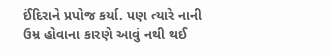ઈંદિરાને પ્રપોજ કર્યા. પણ ત્યારે નાની ઉમ્ર હોવાના કારણે આવું નથી થઈ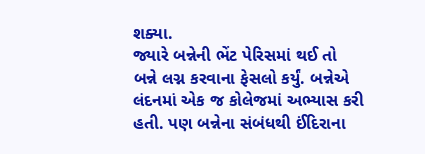શક્યા.
જ્યારે બન્નેની ભેંટ પેરિસમાં થઈ તો બન્ને લગ્ન કરવાના ફેસલો કર્યું. બન્નેએ લંદનમાં એક જ કોલેજમાં અભ્યાસ કરી હતી. પણ બન્નેના સંબંધથી ઈંદિરાના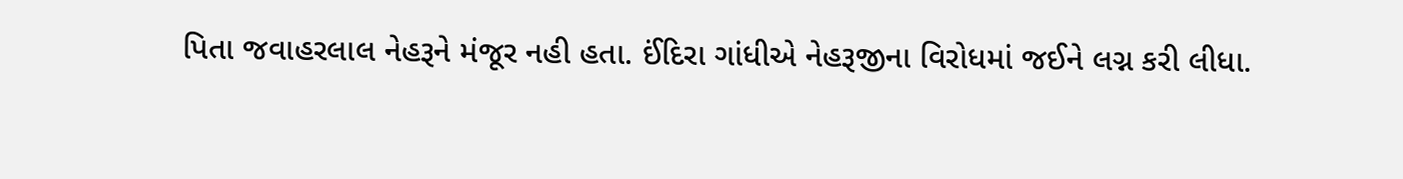પિતા જવાહરલાલ નેહરૂને મંજૂર નહી હતા. ઈંદિરા ગાંધીએ નેહરૂજીના વિરોધમાં જઈને લગ્ન કરી લીધા.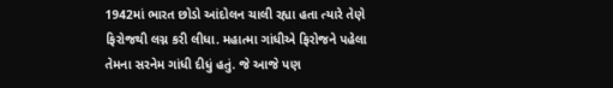1942માં ભારત છોડો આંદોલન ચાલી રહ્યા હતા ત્યારે તેણે
ફિરોજથી લગ્ન કરી લીધા. મહાત્મા ગાંધીએ ફિરોજને પહેલા તેમના સરનેમ ગાંધી દીધું હતું. જે આજે પણ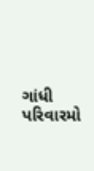ગાંધી પરિવારમો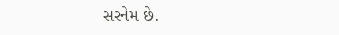સરનેમ છે.